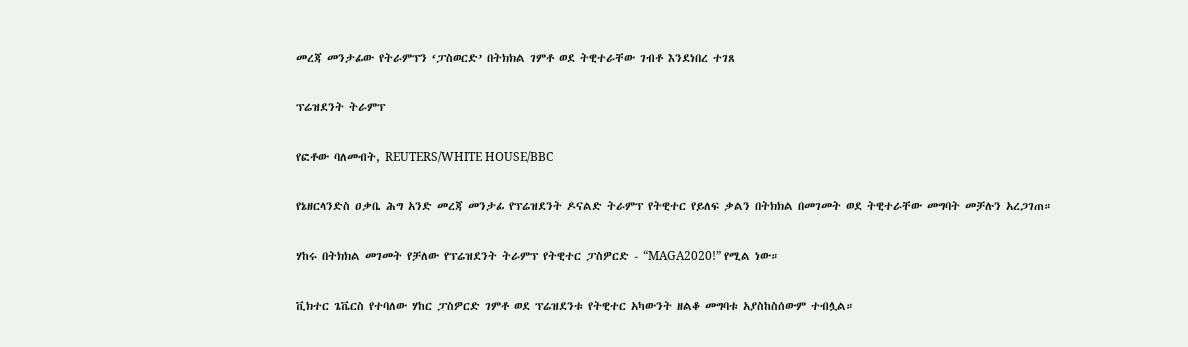መረጃ መንታፊው የትራምፕን ‘ፓስወርድ’ በትክክል ገምቶ ወደ ትዊተራቸው ገብቶ እንደነበረ ተገጸ

ፕሬዝደንት ትራምፕ

የፎቶው ባለመብት, REUTERS/WHITE HOUSE/BBC

የኔዘርላንድስ ዐቃቤ ሕግ አንድ መረጃ መንታፊ የፕሬዝደንት ዶናልድ ትራምፕ የትዊተር የይለፍ ቃልን በትክክል በመገመት ወደ ትዊተራቸው መግባት መቻሉን አረጋገጠ።

ሃከሩ በትክክል መገመት የቻለው የፕሬዝደንት ትራምፕ የትዊተር ፓስዎርድ - “MAGA2020!” የሚል ነው።

ቪክተር ጌቬርስ የተባለው ሃከር ፓስዎርድ ገምቶ ወደ ፕሬዝደንቱ የትዊተር አካውንት ዘልቆ መግባቱ አያስከስሰውም ተብሏል።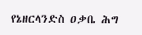የኔዘርላንድስ ዐቃቤ ሕግ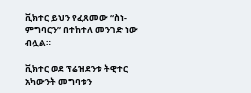ቪክተር ይህን የፈጸመው “ስነ-ምግባርን” በተከተለ መንገድ ነው ብሏል።

ቪክተር ወደ ፕሬዝደንቱ ትዊተር አካውንት መግባቱን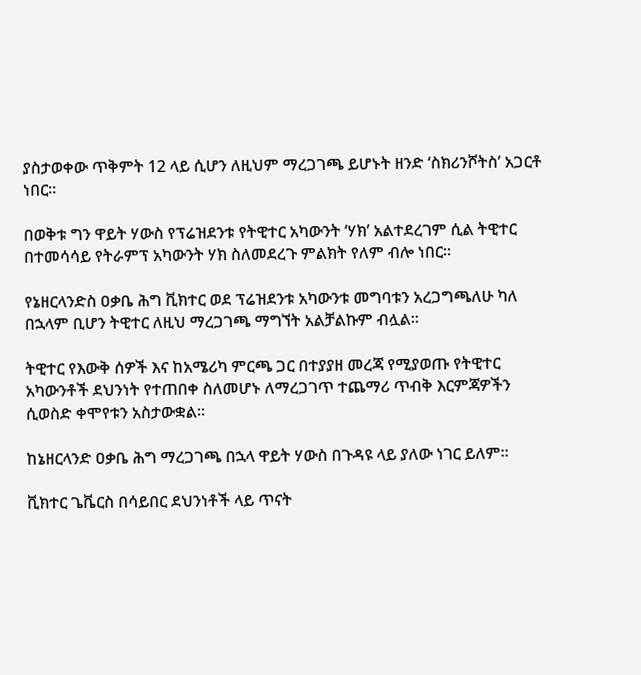ያስታወቀው ጥቅምት 12 ላይ ሲሆን ለዚህም ማረጋገጫ ይሆኑት ዘንድ ‘ስክሪንሾትስ’ አጋርቶ ነበር።

በወቅቱ ግን ዋይት ሃውስ የፕሬዝደንቱ የትዊተር አካውንት ‘ሃክ’ አልተደረገም ሲል ትዊተር በተመሳሳይ የትራምፕ አካውንት ሃክ ስለመደረጉ ምልክት የለም ብሎ ነበር።

የኔዘርላንድስ ዐቃቤ ሕግ ቪክተር ወደ ፕሬዝደንቱ አካውንቱ መግባቱን አረጋግጫለሁ ካለ በኋላም ቢሆን ትዊተር ለዚህ ማረጋገጫ ማግኘት አልቻልኩም ብሏል።

ትዊተር የእውቅ ሰዎች እና ከአሜሪካ ምርጫ ጋር በተያያዘ መረጃ የሚያወጡ የትዊተር አካውንቶች ደህንነት የተጠበቀ ስለመሆኑ ለማረጋገጥ ተጨማሪ ጥብቅ እርምጃዎችን ሲወስድ ቀሞየቱን አስታውቋል።

ከኔዘርላንድ ዐቃቤ ሕግ ማረጋገጫ በኋላ ዋይት ሃውስ በጉዳዩ ላይ ያለው ነገር ይለም።

ቪክተር ጌቬርስ በሳይበር ደህንነቶች ላይ ጥናት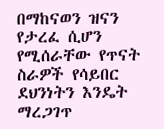በማከናወን ዝናን የታረፈ ሲሆን የሚሰራቸው የጥናት ስራዎች የሳይበር ደህንነትን እንዴት ማረጋገጥ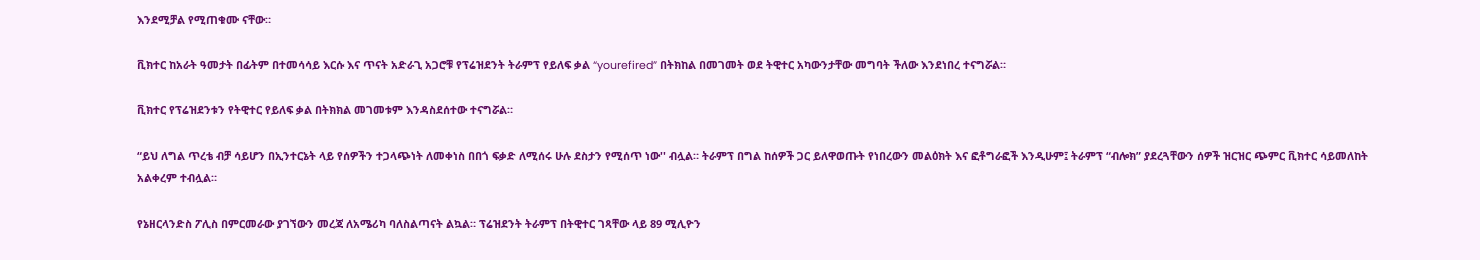እንደሚቻል የሚጠቁሙ ናቸው።

ቪክተር ከአራት ዓመታት በፊትም በተመሳሳይ እርሱ እና ጥናት አድራጊ አጋሮቹ የፕሬዝደንት ትራምፕ የይለፍ ቃል “yourefired” በትክከል በመገመት ወደ ትዊተር አካውንታቸው መግባት ችለው እንደነበረ ተናግሯል።

ቪክተር የፕሬዝደንቱን የትዊተር የይለፍ ቃል በትክክል መገመቱም እንዳስደሰተው ተናግሯል።

“ይህ ለግል ጥረቴ ብቻ ሳይሆን በኢንተርኔት ላይ የሰዎችን ተጋላጭነት ለመቀነስ በበጎ ፍቃድ ለሚሰሩ ሁሉ ደስታን የሚሰጥ ነው'' ብሏል። ትራምፕ በግል ከሰዎች ጋር ይለዋወጡት የነበረውን መልዕክት እና ፎቶግራፎች እንዲሁም፤ ትራምፕ “ብሎክ” ያደረጓቸውን ሰዎች ዝርዝር ጭምር ቪክተር ሳይመለከት አልቀረም ተብሏል።

የኔዘርላንድስ ፖሊስ በምርመራው ያገኘውን መረጃ ለአሜሪካ ባለስልጣናት ልኳል። ፕሬዝደንት ትራምፕ በትዊተር ገጻቸው ላይ 89 ሚሊዮን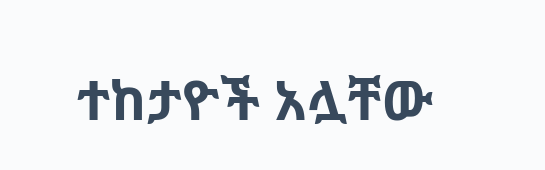ተከታዮች አሏቸው